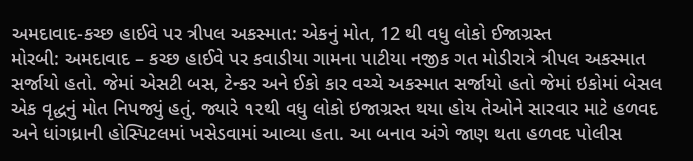અમદાવાદ-કચ્છ હાઈવે પર ત્રીપલ અકસ્માત: એકનું મોત, 12 થી વધુ લોકો ઈજાગ્રસ્ત
મોરબી: અમદાવાદ – કચ્છ હાઈવે પર કવાડીયા ગામના પાટીયા નજીક ગત મોડીરાત્રે ત્રીપલ અકસ્માત સર્જાયો હતો. જેમાં એસટી બસ, ટેન્કર અને ઈકો કાર વચ્ચે અકસ્માત સર્જાયો હતો જેમાં ઇકોમાં બેસલ એક વૃદ્ધનું મોત નિપજ્યું હતું. જ્યારે ૧૨થી વધુ લોકો ઇજાગ્રસ્ત થયા હોય તેઓને સારવાર માટે હળવદ અને ધાંગધ્રાની હોસ્પિટલમાં ખસેડવામાં આવ્યા હતા. આ બનાવ અંગે જાણ થતા હળવદ પોલીસ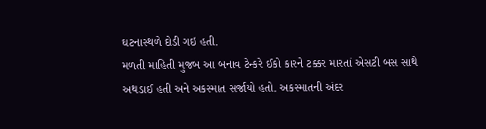ઘટનાસ્થળે દોડી ગઇ હતી.
મળતી માહિતી મુજબ આ બનાવ ટેન્કરે ઈકો કારને ટક્કર મારતાં એસટી બસ સાથે અથડાઈ હતી અને અકસ્માત સર્જાયો હતો. અકસ્માતની અંદર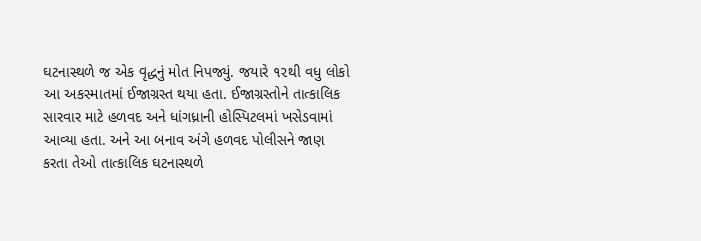ઘટનાસ્થળે જ એક વૃદ્ધનું મોત નિપજ્યું. જયારે ૧૨થી વધુ લોકો આ અકસ્માતમાં ઈજાગ્રસ્ત થયા હતા. ઈજાગ્રસ્તોને તાત્કાલિક સારવાર માટે હળવદ અને ધાંગધ્રાની હોસ્પિટલમાં ખસેડવામાં આવ્યા હતા. અને આ બનાવ અંગે હળવદ પોલીસને જાણ કરતા તેઓ તાત્કાલિક ઘટનાસ્થળે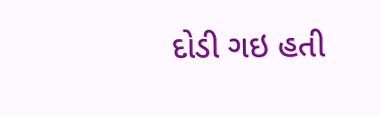દોડી ગઇ હતી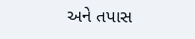અને તપાસ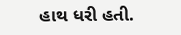હાથ ધરી હતી.